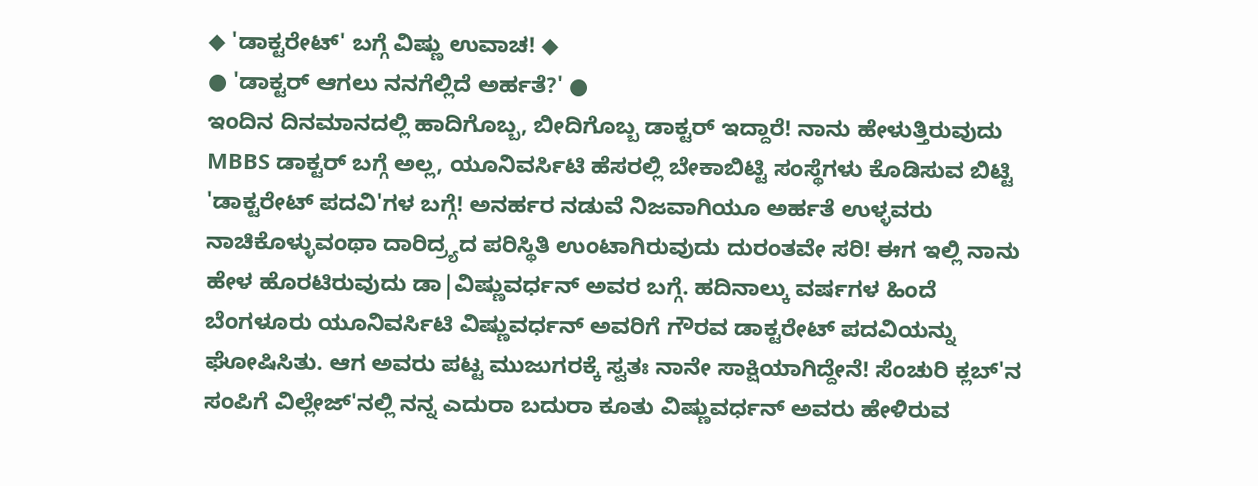◆ 'ಡಾಕ್ಟರೇಟ್' ಬಗ್ಗೆ ವಿಷ್ಣು ಉವಾಚ! ◆
● 'ಡಾಕ್ಟರ್ ಆಗಲು ನನಗೆಲ್ಲಿದೆ ಅರ್ಹತೆ?' ●
ಇಂದಿನ ದಿನಮಾನದಲ್ಲಿ ಹಾದಿಗೊಬ್ಬ, ಬೀದಿಗೊಬ್ಬ ಡಾಕ್ಟರ್ ಇದ್ದಾರೆ! ನಾನು ಹೇಳುತ್ತಿರುವುದು MBBS ಡಾಕ್ಟರ್ ಬಗ್ಗೆ ಅಲ್ಲ, ಯೂನಿವರ್ಸಿಟಿ ಹೆಸರಲ್ಲಿ ಬೇಕಾಬಿಟ್ಟಿ ಸಂಸ್ಥೆಗಳು ಕೊಡಿಸುವ ಬಿಟ್ಟಿ 'ಡಾಕ್ಟರೇಟ್ ಪದವಿ'ಗಳ ಬಗ್ಗೆ! ಅನರ್ಹರ ನಡುವೆ ನಿಜವಾಗಿಯೂ ಅರ್ಹತೆ ಉಳ್ಳವರು ನಾಚಿಕೊಳ್ಳುವಂಥಾ ದಾರಿದ್ರ್ಯದ ಪರಿಸ್ಥಿತಿ ಉಂಟಾಗಿರುವುದು ದುರಂತವೇ ಸರಿ! ಈಗ ಇಲ್ಲಿ ನಾನು ಹೇಳ ಹೊರಟಿರುವುದು ಡಾ|ವಿಷ್ಣುವರ್ಧನ್ ಅವರ ಬಗ್ಗೆ. ಹದಿನಾಲ್ಕು ವರ್ಷಗಳ ಹಿಂದೆ ಬೆಂಗಳೂರು ಯೂನಿವರ್ಸಿಟಿ ವಿಷ್ಣುವರ್ಧನ್ ಅವರಿಗೆ ಗೌರವ ಡಾಕ್ಟರೇಟ್ ಪದವಿಯನ್ನು ಘೋಷಿಸಿತು. ಆಗ ಅವರು ಪಟ್ಟ ಮುಜುಗರಕ್ಕೆ ಸ್ವತಃ ನಾನೇ ಸಾಕ್ಷಿಯಾಗಿದ್ದೇನೆ! ಸೆಂಚುರಿ ಕ್ಲಬ್'ನ ಸಂಪಿಗೆ ವಿಲ್ಲೇಜ್'ನಲ್ಲಿ ನನ್ನ ಎದುರಾ ಬದುರಾ ಕೂತು ವಿಷ್ಣುವರ್ಧನ್ ಅವರು ಹೇಳಿರುವ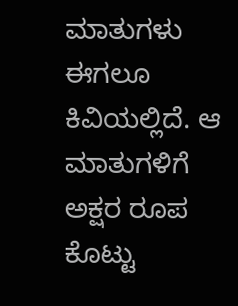ಮಾತುಗಳು ಈಗಲೂ ಕಿವಿಯಲ್ಲಿದೆ. ಆ ಮಾತುಗಳಿಗೆ ಅಕ್ಷರ ರೂಪ ಕೊಟ್ಟು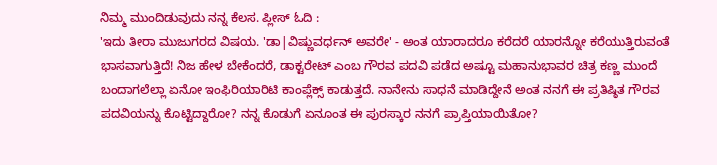ನಿಮ್ಮ ಮುಂದಿಡುವುದು ನನ್ನ ಕೆಲಸ. ಪ್ಲೀಸ್ ಓದಿ :
'ಇದು ತೀರಾ ಮುಜುಗರದ ವಿಷಯ. 'ಡಾ|ವಿಷ್ಣುವರ್ಧನ್ ಅವರೇ' - ಅಂತ ಯಾರಾದರೂ ಕರೆದರೆ ಯಾರನ್ನೋ ಕರೆಯುತ್ತಿರುವಂತೆ ಭಾಸವಾಗುತ್ತಿದೆ! ನಿಜ ಹೇಳ ಬೇಕೆಂದರೆ, ಡಾಕ್ಟರೇಟ್ ಎಂಬ ಗೌರವ ಪದವಿ ಪಡೆದ ಅಷ್ಟೂ ಮಹಾನುಭಾವರ ಚಿತ್ರ ಕಣ್ಣ ಮುಂದೆ ಬಂದಾಗಲೆಲ್ಲಾ ಏನೋ ಇಂಫಿರಿಯಾರಿಟಿ ಕಾಂಪ್ಲೆಕ್ಸ್ ಕಾಡುತ್ತದೆ. ನಾನೇನು ಸಾಧನೆ ಮಾಡಿದ್ದೇನೆ ಅಂತ ನನಗೆ ಈ ಪ್ರತಿಷ್ಠಿತ ಗೌರವ ಪದವಿಯನ್ನು ಕೊಟ್ಟಿದ್ದಾರೋ? ನನ್ನ ಕೊಡುಗೆ ಏನೂಂತ ಈ ಪುರಸ್ಕಾರ ನನಗೆ ಪ್ರಾಪ್ತಿಯಾಯಿತೋ?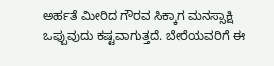ಅರ್ಹತೆ ಮೀರಿದ ಗೌರವ ಸಿಕ್ಕಾಗ ಮನಸ್ಸಾಕ್ಷಿ ಒಪ್ಪುವುದು ಕಷ್ಟವಾಗುತ್ತದೆ. ಬೇರೆಯವರಿಗೆ ಈ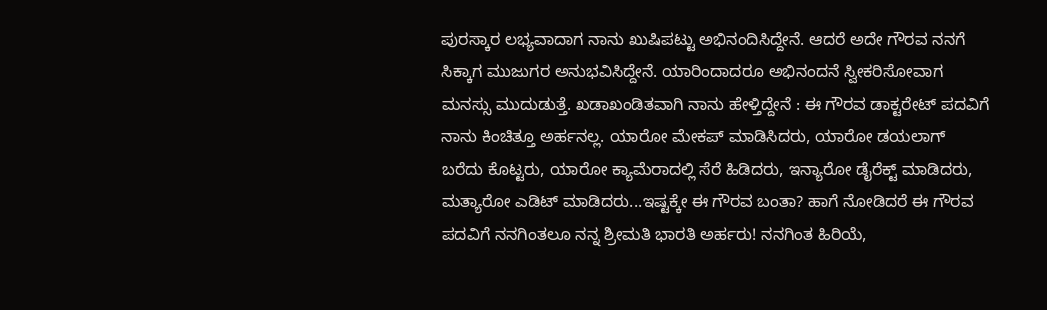ಪುರಸ್ಕಾರ ಲಭ್ಯವಾದಾಗ ನಾನು ಖುಷಿಪಟ್ಟು ಅಭಿನಂದಿಸಿದ್ದೇನೆ. ಆದರೆ ಅದೇ ಗೌರವ ನನಗೆ ಸಿಕ್ಕಾಗ ಮುಜುಗರ ಅನುಭವಿಸಿದ್ದೇನೆ. ಯಾರಿಂದಾದರೂ ಅಭಿನಂದನೆ ಸ್ವೀಕರಿಸೋವಾಗ ಮನಸ್ಸು ಮುದುಡುತ್ತೆ. ಖಡಾಖಂಡಿತವಾಗಿ ನಾನು ಹೇಳ್ತಿದ್ದೇನೆ : ಈ ಗೌರವ ಡಾಕ್ಟರೇಟ್ ಪದವಿಗೆ ನಾನು ಕಿಂಚಿತ್ತೂ ಅರ್ಹನಲ್ಲ. ಯಾರೋ ಮೇಕಪ್ ಮಾಡಿಸಿದರು, ಯಾರೋ ಡಯಲಾಗ್ ಬರೆದು ಕೊಟ್ಟರು, ಯಾರೋ ಕ್ಯಾಮೆರಾದಲ್ಲಿ ಸೆರೆ ಹಿಡಿದರು, ಇನ್ಯಾರೋ ಡೈರೆಕ್ಟ್ ಮಾಡಿದರು, ಮತ್ಯಾರೋ ಎಡಿಟ್ ಮಾಡಿದರು...ಇಷ್ಟಕ್ಕೇ ಈ ಗೌರವ ಬಂತಾ? ಹಾಗೆ ನೋಡಿದರೆ ಈ ಗೌರವ ಪದವಿಗೆ ನನಗಿಂತಲೂ ನನ್ನ ಶ್ರೀಮತಿ ಭಾರತಿ ಅರ್ಹರು! ನನಗಿಂತ ಹಿರಿಯೆ,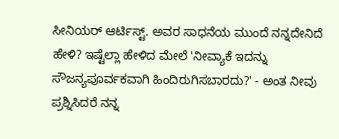ಸೀನಿಯರ್ ಆರ್ಟಿಸ್ಟ್. ಅವರ ಸಾಧನೆಯ ಮುಂದೆ ನನ್ನದೇನಿದೆ ಹೇಳಿ? ಇಷ್ಟೆಲ್ಲಾ ಹೇಳಿದ ಮೇಲೆ 'ನೀವ್ಯಾಕೆ ಇದನ್ನು ಸೌಜನ್ಯಪೂರ್ವಕವಾಗಿ ಹಿಂದಿರುಗಿಸಬಾರದು?' - ಅಂತ ನೀವು ಪ್ರಶ್ನಿಸಿದರೆ ನನ್ನ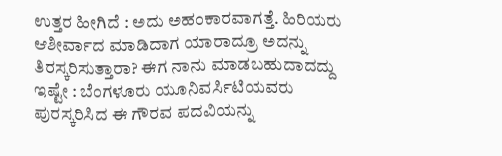ಉತ್ತರ ಹೀಗಿದೆ : ಅದು ಅಹಂಕಾರವಾಗತ್ತೆ. ಹಿರಿಯರು ಆಶೀರ್ವಾದ ಮಾಡಿದಾಗ ಯಾರಾದ್ರೂ ಅದನ್ನು ತಿರಸ್ಕರಿಸುತ್ತಾರಾ? ಈಗ ನಾನು ಮಾಡಬಹುದಾದದ್ದು ಇಷ್ಟೇ : ಬೆಂಗಳೂರು ಯೂನಿವರ್ಸಿಟಿಯವರು ಪುರಸ್ಕರಿಸಿದ ಈ ಗೌರವ ಪದವಿಯನ್ನು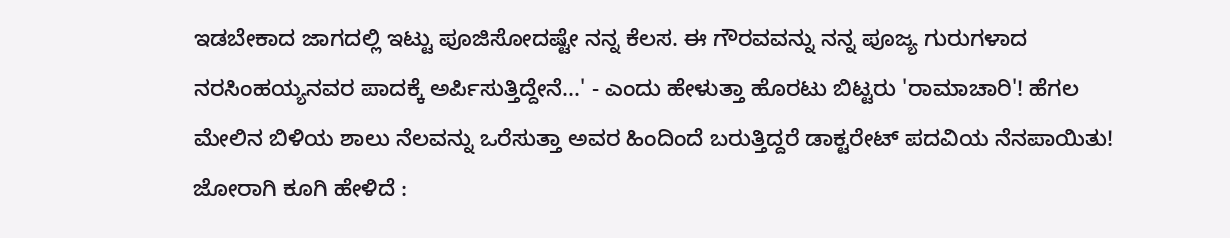ಇಡಬೇಕಾದ ಜಾಗದಲ್ಲಿ ಇಟ್ಟು ಪೂಜಿಸೋದಷ್ಟೇ ನನ್ನ ಕೆಲಸ. ಈ ಗೌರವವನ್ನು ನನ್ನ ಪೂಜ್ಯ ಗುರುಗಳಾದ ನರಸಿಂಹಯ್ಯನವರ ಪಾದಕ್ಕೆ ಅರ್ಪಿಸುತ್ತಿದ್ದೇನೆ...' - ಎಂದು ಹೇಳುತ್ತಾ ಹೊರಟು ಬಿಟ್ಟರು 'ರಾಮಾಚಾರಿ'! ಹೆಗಲ ಮೇಲಿನ ಬಿಳಿಯ ಶಾಲು ನೆಲವನ್ನು ಒರೆಸುತ್ತಾ ಅವರ ಹಿಂದಿಂದೆ ಬರುತ್ತಿದ್ದರೆ ಡಾಕ್ಟರೇಟ್ ಪದವಿಯ ನೆನಪಾಯಿತು! ಜೋರಾಗಿ ಕೂಗಿ ಹೇಳಿದೆ :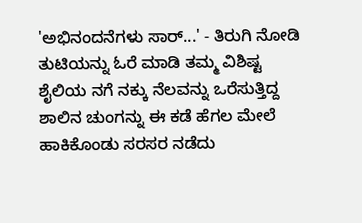'ಅಭಿನಂದನೆಗಳು ಸಾರ್...' - ತಿರುಗಿ ನೋಡಿ ತುಟಿಯನ್ನು ಓರೆ ಮಾಡಿ ತಮ್ಮ ವಿಶಿಷ್ಟ ಶೈಲಿಯ ನಗೆ ನಕ್ಕು ನೆಲವನ್ನು ಒರೆಸುತ್ತಿದ್ದ ಶಾಲಿನ ಚುಂಗನ್ನು ಈ ಕಡೆ ಹೆಗಲ ಮೇಲೆ ಹಾಕಿಕೊಂಡು ಸರಸರ ನಡೆದು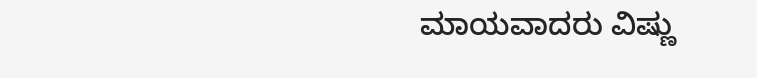ಮಾಯವಾದರು ವಿಷ್ಣು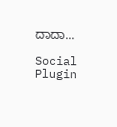ದಾದಾ...

Social Plugin